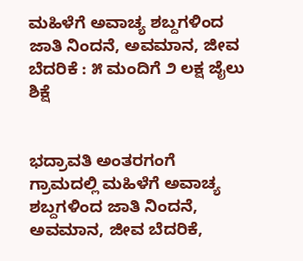ಮಹಿಳೆಗೆ ಅವಾಚ್ಯ ಶಬ್ದಗಳಿಂದ ಜಾತಿ ನಿಂದನೆ, ಅವಮಾನ, ಜೀವ ಬೆದರಿಕೆ : ೫ ಮಂದಿಗೆ ೨ ಲಕ್ಷ ಜೈಲು ಶಿಕ್ಷೆ


ಭದ್ರಾವತಿ ಅಂತರಗಂಗೆ ಗ್ರಾಮದಲ್ಲಿ ಮಹಿಳೆಗೆ ಅವಾಚ್ಯ ಶಬ್ದಗಳಿಂದ ಜಾತಿ ನಿಂದನೆ, ಅವಮಾನ, ಜೀವ ಬೆದರಿಕೆ,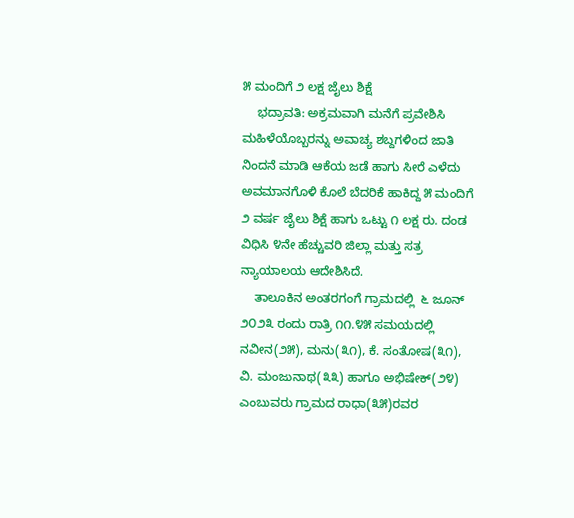೫ ಮಂದಿಗೆ ೨ ಲಕ್ಷ ಜೈಲು ಶಿಕ್ಷೆ
    ಭದ್ರಾವತಿ: ಅಕ್ರಮವಾಗಿ ಮನೆಗೆ ಪ್ರವೇಶಿಸಿ ಮಹಿಳೆಯೊಬ್ಬರನ್ನು ಅವಾಚ್ಯ ಶಬ್ದಗಳಿಂದ ಜಾತಿ ನಿಂದನೆ ಮಾಡಿ ಆಕೆಯ ಜಡೆ ಹಾಗು ಸೀರೆ ಎಳೆದು ಅವಮಾನಗೊಳಿ ಕೊಲೆ ಬೆದರಿಕೆ ಹಾಕಿದ್ದ ೫ ಮಂದಿಗೆ ೨ ವರ್ಷ ಜೈಲು ಶಿಕ್ಷೆ ಹಾಗು ಒಟ್ಟು ೧ ಲಕ್ಷ ರು. ದಂಡ ವಿಧಿಸಿ ೪ನೇ ಹೆಚ್ಚುವರಿ ಜಿಲ್ಲಾ ಮತ್ತು ಸತ್ರ ನ್ಯಾಯಾಲಯ ಆದೇಶಿಸಿದೆ.
    ತಾಲೂಕಿನ ಅಂತರಗಂಗೆ ಗ್ರಾಮದಲ್ಲಿ  ೬ ಜೂನ್ ೨೦೨೩ ರಂದು ರಾತ್ರಿ ೧೧.೪೫ ಸಮಯದಲ್ಲಿ ನವೀನ(೨೫), ಮನು(೩೧), ಕೆ. ಸಂತೋಷ(೩೧), ವಿ. ಮಂಜುನಾಥ(೩೩) ಹಾಗೂ ಅಭಿಷೇಕ್(೨೪) ಎಂಬುವರು ಗ್ರಾಮದ ರಾಧಾ(೩೫)ರವರ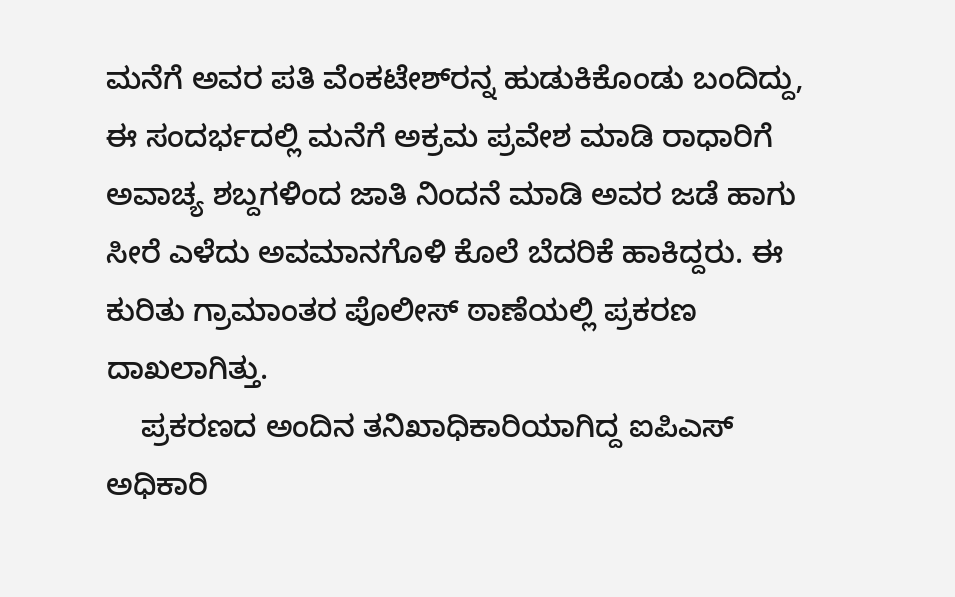ಮನೆಗೆ ಅವರ ಪತಿ ವೆಂಕಟೇಶ್‌ರನ್ನ ಹುಡುಕಿಕೊಂಡು ಬಂದಿದ್ದು, ಈ ಸಂದರ್ಭದಲ್ಲಿ ಮನೆಗೆ ಅಕ್ರಮ ಪ್ರವೇಶ ಮಾಡಿ ರಾಧಾರಿಗೆ ಅವಾಚ್ಯ ಶಬ್ದಗಳಿಂದ ಜಾತಿ ನಿಂದನೆ ಮಾಡಿ ಅವರ ಜಡೆ ಹಾಗು ಸೀರೆ ಎಳೆದು ಅವಮಾನಗೊಳಿ ಕೊಲೆ ಬೆದರಿಕೆ ಹಾಕಿದ್ದರು. ಈ ಕುರಿತು ಗ್ರಾಮಾಂತರ ಪೊಲೀಸ್ ಠಾಣೆಯಲ್ಲಿ ಪ್ರಕರಣ ದಾಖಲಾಗಿತ್ತು.
    ಪ್ರಕರಣದ ಅಂದಿನ ತನಿಖಾಧಿಕಾರಿಯಾಗಿದ್ದ ಐಪಿಎಸ್ ಅಧಿಕಾರಿ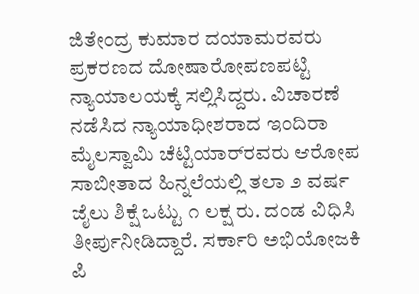ಜಿತೇಂದ್ರ ಕುಮಾರ ದಯಾಮರವರು ಪ್ರಕರಣದ ದೋಷಾರೋಪಣಪಟ್ಟಿ ನ್ಯಾಯಾಲಯಕ್ಕೆ ಸಲ್ಲಿಸಿದ್ದರು. ವಿಚಾರಣೆ ನಡೆಸಿದ ನ್ಯಾಯಾಧೀಶರಾದ ಇಂದಿರಾ ಮೈಲಸ್ವಾಮಿ ಚೆಟ್ಟಿಯಾರ್‌ರವರು ಆರೋಪ ಸಾಬೀತಾದ ಹಿನ್ನಲೆಯಲ್ಲಿ ತಲಾ ೨ ವರ್ಷ ಜೈಲು ಶಿಕ್ಷೆ ಒಟ್ಟು ೧ ಲಕ್ಷ ರು. ದಂಡ ವಿಧಿಸಿ ತೀರ್ಪುನೀಡಿದ್ದಾರೆ. ಸರ್ಕಾರಿ ಅಭಿಯೋಜಕಿ ಪಿ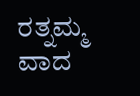ರತ್ನಮ್ಮ ವಾದ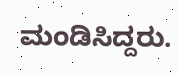ಮಂಡಿಸಿದ್ದರು.